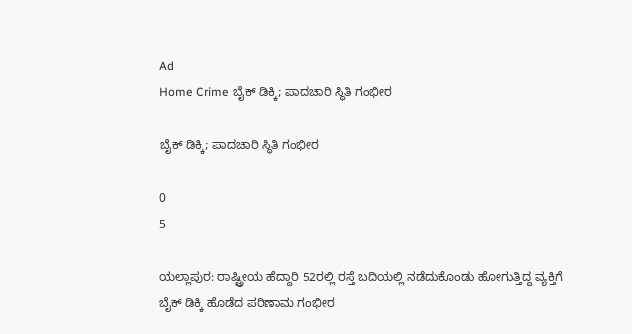Ad
Home Crime ಬೈಕ್ ಡಿಕ್ಕಿ; ಪಾದಚಾರಿ ಸ್ಥಿತಿ ಗಂಭೀರ

ಬೈಕ್ ಡಿಕ್ಕಿ; ಪಾದಚಾರಿ ಸ್ಥಿತಿ ಗಂಭೀರ

0
5

ಯಲ್ಲಾಪುರ: ರಾಷ್ಟ್ರೀಯ ಹೆದ್ದಾರಿ 52ರಲ್ಲಿ ರಸ್ತೆ ಬದಿಯಲ್ಲಿ ನಡೆದುಕೊಂಡು ಹೋಗುತ್ತಿದ್ದ ವ್ಯಕ್ತಿಗೆ ಬೈಕ್ ಡಿಕ್ಕಿ ಹೊಡೆದ ಪರಿಣಾಮ ಗಂಭೀರ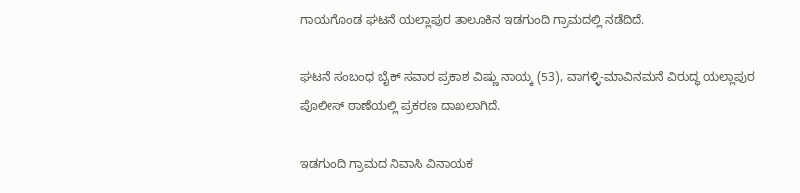ಗಾಯಗೊಂಡ ಘಟನೆ ಯಲ್ಲಾಪುರ ತಾಲೂಕಿನ ಇಡಗುಂದಿ ಗ್ರಾಮದಲ್ಲಿ ನಡೆದಿದೆ.

ಘಟನೆ ಸಂಬಂಧ ಬೈಕ್ ಸವಾರ ಪ್ರಕಾಶ ವಿಷ್ಣು ನಾಯ್ಕ (53), ವಾಗಳ್ಳಿ-ಮಾವಿನಮನೆ ವಿರುದ್ಧ ಯಲ್ಲಾಪುರ ಪೊಲೀಸ್ ಠಾಣೆಯಲ್ಲಿ ಪ್ರಕರಣ ದಾಖಲಾಗಿದೆ.

ಇಡಗುಂದಿ ಗ್ರಾಮದ ನಿವಾಸಿ ವಿನಾಯಕ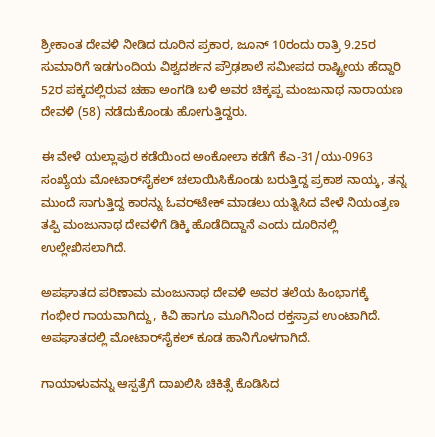ಶ್ರೀಕಾಂತ ದೇವಳಿ ನೀಡಿದ ದೂರಿನ ಪ್ರಕಾರ, ಜೂನ್ 10ರಂದು ರಾತ್ರಿ 9.25ರ ಸುಮಾರಿಗೆ ಇಡಗುಂದಿಯ ವಿಶ್ವದರ್ಶನ ಪ್ರೌಢಶಾಲೆ ಸಮೀಪದ ರಾಷ್ಟ್ರೀಯ ಹೆದ್ದಾರಿ 52ರ ಪಕ್ಕದಲ್ಲಿರುವ ಚಹಾ ಅಂಗಡಿ ಬಳಿ ಅವರ ಚಿಕ್ಕಪ್ಪ ಮಂಜುನಾಥ ನಾರಾಯಣ ದೇವಳಿ (58) ನಡೆದುಕೊಂಡು ಹೋಗುತ್ತಿದ್ದರು.

ಈ ವೇಳೆ ಯಲ್ಲಾಪುರ ಕಡೆಯಿಂದ ಅಂಕೋಲಾ ಕಡೆಗೆ ಕೆಎ-31/ಯು-0963 ಸಂಖ್ಯೆಯ ಮೋಟಾರ್‌ಸೈಕಲ್ ಚಲಾಯಿಸಿಕೊಂಡು ಬರುತ್ತಿದ್ದ ಪ್ರಕಾಶ ನಾಯ್ಕ, ತನ್ನ ಮುಂದೆ ಸಾಗುತ್ತಿದ್ದ ಕಾರನ್ನು ಓವರ್‌ಟೇಕ್ ಮಾಡಲು ಯತ್ನಿಸಿದ ವೇಳೆ ನಿಯಂತ್ರಣ ತಪ್ಪಿ ಮಂಜುನಾಥ ದೇವಳಿಗೆ ಡಿಕ್ಕಿ ಹೊಡೆದಿದ್ದಾನೆ ಎಂದು ದೂರಿನಲ್ಲಿ ಉಲ್ಲೇಖಿಸಲಾಗಿದೆ.

ಅಪಘಾತದ ಪರಿಣಾಮ ಮಂಜುನಾಥ ದೇವಳಿ ಅವರ ತಲೆಯ ಹಿಂಭಾಗಕ್ಕೆ ಗಂಭೀರ ಗಾಯವಾಗಿದ್ದು, ಕಿವಿ ಹಾಗೂ ಮೂಗಿನಿಂದ ರಕ್ತಸ್ರಾವ ಉಂಟಾಗಿದೆ. ಅಪಘಾತದಲ್ಲಿ ಮೋಟಾರ್‌ಸೈಕಲ್ ಕೂಡ ಹಾನಿಗೊಳಗಾಗಿದೆ.

ಗಾಯಾಳುವನ್ನು ಆಸ್ಪತ್ರೆಗೆ ದಾಖಲಿಸಿ ಚಿಕಿತ್ಸೆ ಕೊಡಿಸಿದ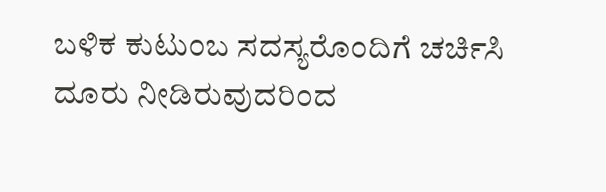ಬಳಿಕ ಕುಟುಂಬ ಸದಸ್ಯರೊಂದಿಗೆ ಚರ್ಚಿಸಿ ದೂರು ನೀಡಿರುವುದರಿಂದ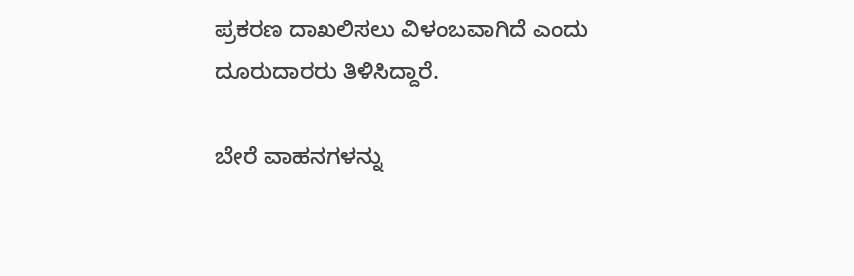ಪ್ರಕರಣ ದಾಖಲಿಸಲು ವಿಳಂಬವಾಗಿದೆ ಎಂದು ದೂರುದಾರರು ತಿಳಿಸಿದ್ದಾರೆ.

ಬೇರೆ ವಾಹನಗಳನ್ನು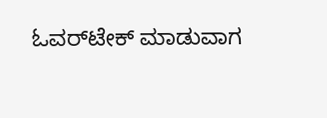ಓವರ್‌ಟೇಕ್‌ ಮಾಡುವಾಗ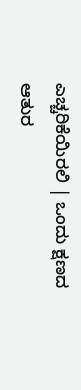ಎಚ್ಚರಿಕೆಯಿರಲಿ | ಒಂದು ಕ್ಷಣದ ಆತುರ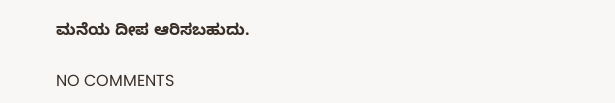ಮನೆಯ ದೀಪ ಆರಿಸಬಹುದು.

NO COMMENTS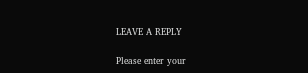LEAVE A REPLY

Please enter your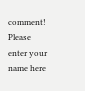comment!
Please enter your name here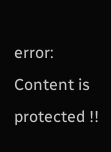error: Content is protected !!